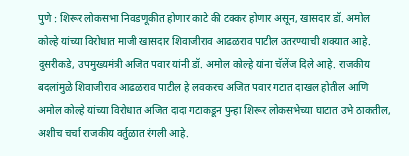पुणे : शिरूर लोकसभा निवडणूकीत होणार काटे की टक्कर होणार असून, खासदार डॉ. अमोल कोल्हे यांच्या विरोधात माजी खासदार शिवाजीराव आढळराव पाटील उतरण्याची शक्यात आहे. दुसरीकडे, उपमुख्यमंत्री अजित पवार यांनी डॉ. अमोल कोल्हे यांना चॅलेंज दिले आहे. राजकीय बदलांमुळे शिवाजीराव आढळराव पाटील हे लवकरच अजित पवार गटात दाखल होतील आणि अमोल कोल्हे यांच्या विरोधात अजित दादा गटाकडून पुन्हा शिरूर लोकसभेच्या घाटात उभे ठाकतील, अशीच चर्चा राजकीय वर्तुळात रंगली आहे.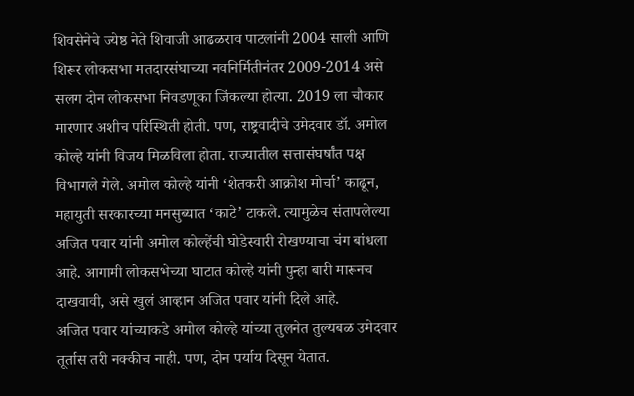शिवसेनेचे ज्येष्ठ नेते शिवाजी आढळराव पाटलांनी 2004 साली आणि शिरूर लोकसभा मतदारसंघाच्या नवनिर्मितीनंतर 2009-2014 असे सलग दोन लोकसभा निवडणूका जिंकल्या होत्या. 2019 ला चौकार मारणार अशीच परिस्थिती होती. पण, राष्ट्रवादीचे उमेदवार डॉ. अमोल कोल्हे यांनी विजय मिळविला होता. राज्यातील सत्तासंघर्षांत पक्ष विभागले गेले. अमोल कोल्हे यांनी ‘शेतकरी आक्रोश मोर्चा’ काढून, महायुती सरकारच्या मनसुब्यात ‘काटे’ टाकले. त्यामुळेच संतापलेल्या अजित पवार यांनी अमोल कोल्हेंची घोडेस्वारी रोखण्याचा चंग बांधला आहे. आगामी लोकसभेच्या घाटात कोल्हे यांनी पुन्हा बारी मारूनच दाखवावी, असे खुलं आव्हान अजित पवार यांनी दिले आहे.
अजित पवार यांच्याकडे अमोल कोल्हे यांच्या तुलनेत तुल्यबळ उमेदवार तूर्तास तरी नक्कीच नाही. पण, दोन पर्याय दिसून येतात.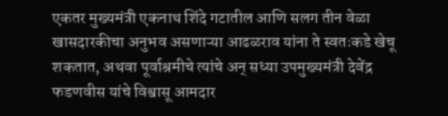एकतर मुख्यमंत्री एकनाथ शिंदे गटातील आणि सलग तीन वेळा खासदारकीचा अनुभव असणाऱ्या आढळराव यांना ते स्वतःकडे खेचू शकतात, अथवा पूर्वाश्रमीचे त्यांचे अन् सध्या उपमुख्यमंत्री देवेंद्र फडणवीस यांचे विश्वासू आमदार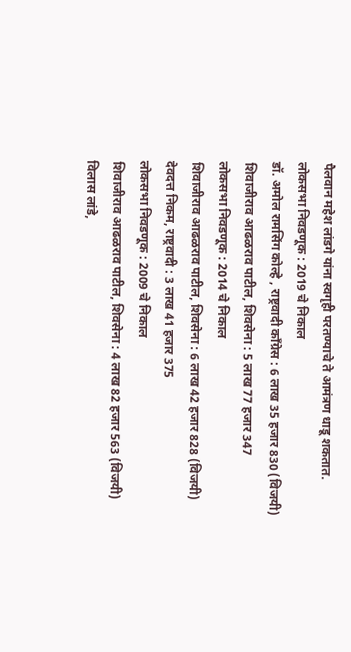पैलवान महेश लांडगे यांना स्वगृही परतण्याचे ते आमंत्रण धाडू शकतात.
लोकसभा निवडणूक : 2019 चे निकाल
डॉ. अमोल रामसिंग कोल्हे , राष्ट्रवादी काँग्रेस : 6 लाख 35 हजार 830 (विजयी)
शिवाजीराव आढळराव पाटील, शिवसेना : 5 लाख 77 हजार 347
लोकसभा निवडणूक : 2014 चे निकाल
शिवाजीराव आढळराव पाटील, शिवसेना : 6 लाख 42 हजार 828 (विजयी)
देवदत्त निकम, राष्ट्रवादी : 3 लाख 41 हजार 375
लोकसभा निवडणूक : 2009 चे निकाल
शिवाजीराव आढळराव पाटील, शिवसेना : 4 लाख 82 हजार 563 (विजयी)
विलास लांडे,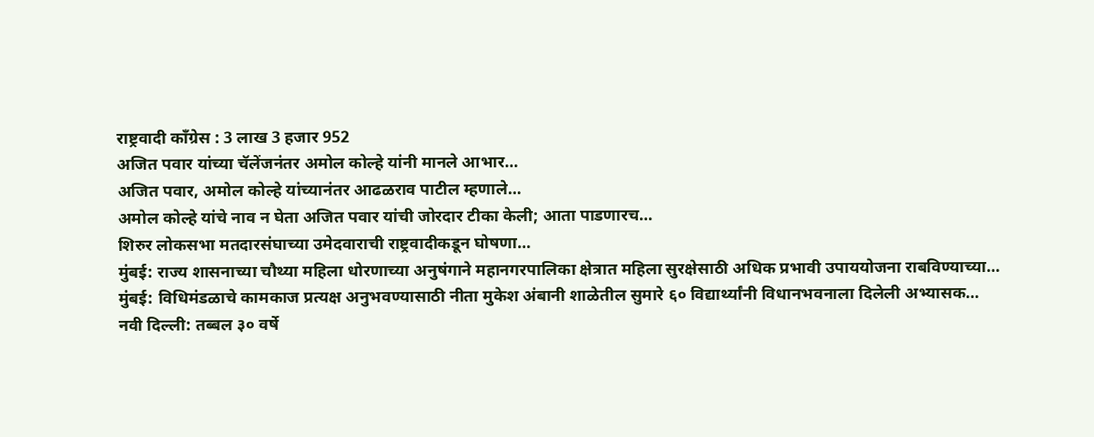राष्ट्रवादी काँग्रेस : 3 लाख 3 हजार 952
अजित पवार यांच्या चॅलेंजनंतर अमोल कोल्हे यांनी मानले आभार…
अजित पवार, अमोल कोल्हे यांच्यानंतर आढळराव पाटील म्हणाले…
अमोल कोल्हे यांचे नाव न घेता अजित पवार यांची जोरदार टीका केली; आता पाडणारच…
शिरुर लोकसभा मतदारसंघाच्या उमेदवाराची राष्ट्रवादीकडून घोषणा…
मुंबई: राज्य शासनाच्या चौथ्या महिला धोरणाच्या अनुषंगाने महानगरपालिका क्षेत्रात महिला सुरक्षेसाठी अधिक प्रभावी उपाययोजना राबविण्याच्या…
मुंबई: विधिमंडळाचे कामकाज प्रत्यक्ष अनुभवण्यासाठी नीता मुकेश अंबानी शाळेतील सुमारे ६० विद्यार्थ्यांनी विधानभवनाला दिलेली अभ्यासक…
नवी दिल्ली: तब्बल ३० वर्षे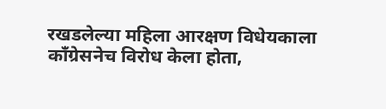रखडलेल्या महिला आरक्षण विधेयकाला काँग्रेसनेच विरोध केला होता,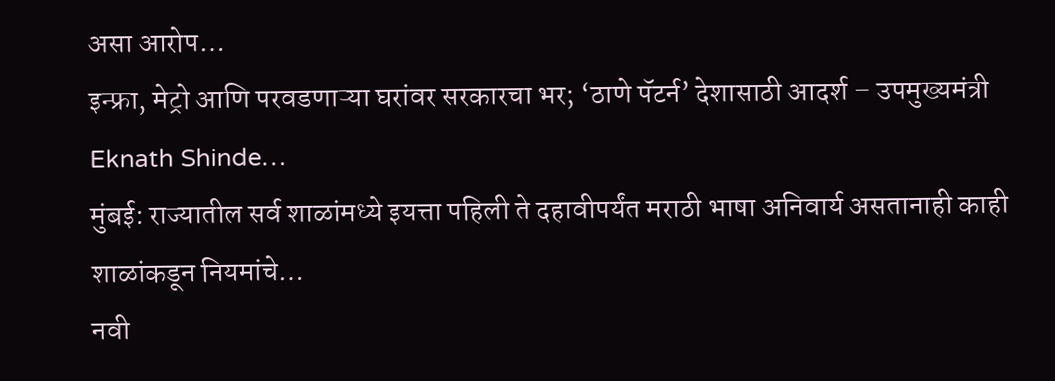असा आरोप…
इन्फ्रा, मेट्रो आणि परवडणाऱ्या घरांवर सरकारचा भर; ‘ठाणे पॅटर्न’ देशासाठी आदर्श – उपमुख्यमंत्री Eknath Shinde…
मुंबई: राज्यातील सर्व शाळांमध्ये इयत्ता पहिली ते दहावीपर्यंत मराठी भाषा अनिवार्य असतानाही काही शाळांकडून नियमांचे…
नवी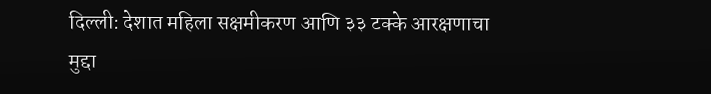दिल्ली: देशात महिला सक्षमीकरण आणि ३३ टक्के आरक्षणाचा मुद्दा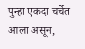पुन्हा एकदा चर्चेत आला असून,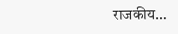राजकीय…